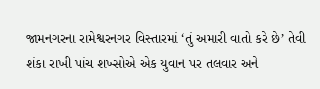જામનગરના રામેશ્વરનગર વિસ્તારમાં ‘તું અમારી વાતો કરે છે’ તેવી શંકા રાખી પાંચ શખ્સોએ એક યુવાન પર તલવાર અને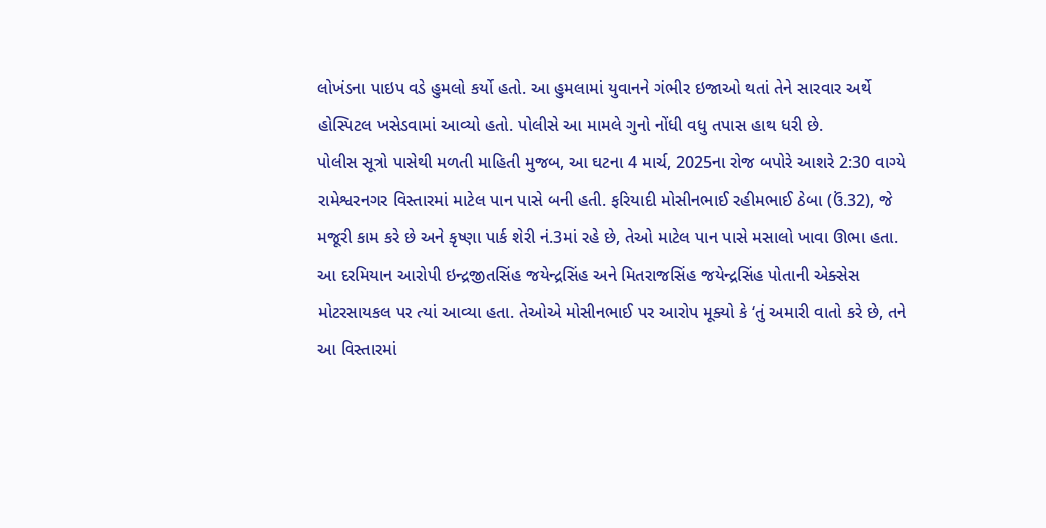લોખંડના પાઇપ વડે હુમલો કર્યો હતો. આ હુમલામાં યુવાનને ગંભીર ઇજાઓ થતાં તેને સારવાર અર્થે હોસ્પિટલ ખસેડવામાં આવ્યો હતો. પોલીસે આ મામલે ગુનો નોંધી વધુ તપાસ હાથ ધરી છે.
પોલીસ સૂત્રો પાસેથી મળતી માહિતી મુજબ, આ ઘટના 4 માર્ચ, 2025ના રોજ બપોરે આશરે 2:30 વાગ્યે રામેશ્વરનગર વિસ્તારમાં માટેલ પાન પાસે બની હતી. ફરિયાદી મોસીનભાઈ રહીમભાઈ ઠેબા (ઉં.32), જે મજૂરી કામ કરે છે અને કૃષ્ણા પાર્ક શેરી નં.3માં રહે છે, તેઓ માટેલ પાન પાસે મસાલો ખાવા ઊભા હતા.
આ દરમિયાન આરોપી ઇન્દ્રજીતસિંહ જયેન્દ્રસિંહ અને મિતરાજસિંહ જયેન્દ્રસિંહ પોતાની એક્સેસ મોટરસાયકલ પર ત્યાં આવ્યા હતા. તેઓએ મોસીનભાઈ પર આરોપ મૂક્યો કે ‘તું અમારી વાતો કરે છે, તને આ વિસ્તારમાં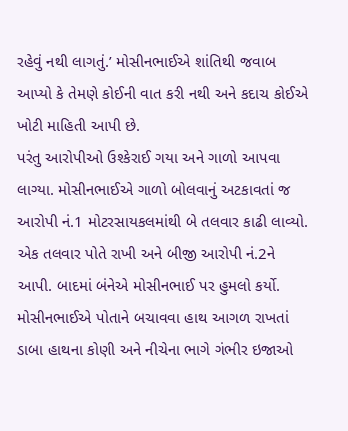રહેવું નથી લાગતું.’ મોસીનભાઈએ શાંતિથી જવાબ આપ્યો કે તેમણે કોઈની વાત કરી નથી અને કદાચ કોઈએ ખોટી માહિતી આપી છે.
પરંતુ આરોપીઓ ઉશ્કેરાઈ ગયા અને ગાળો આપવા લાગ્યા. મોસીનભાઈએ ગાળો બોલવાનું અટકાવતાં જ આરોપી નં.1 મોટરસાયકલમાંથી બે તલવાર કાઢી લાવ્યો. એક તલવાર પોતે રાખી અને બીજી આરોપી નં.2ને આપી. બાદમાં બંનેએ મોસીનભાઈ પર હુમલો કર્યો. મોસીનભાઈએ પોતાને બચાવવા હાથ આગળ રાખતાં ડાબા હાથના કોણી અને નીચેના ભાગે ગંભીર ઇજાઓ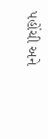પહોંચી અને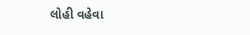લોહી વહેવા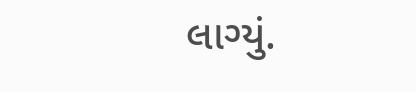લાગ્યું.